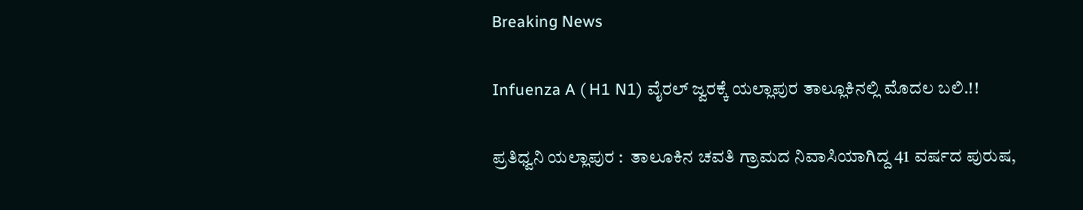Breaking News

Infuenza A ( H1 N1) ವೈರಲ್ ಜ್ವರಕ್ಕೆ ಯಲ್ಲಾಪುರ ತಾಲ್ಲೂಕಿನಲ್ಲಿ ಮೊದಲ ಬಲಿ.!!

ಪ್ರತಿಧ್ವನಿ ಯಲ್ಲಾಪುರ :  ತಾಲೂಕಿನ ಚವತಿ ಗ್ರಾಮದ ನಿವಾಸಿಯಾಗಿದ್ದ 41 ವರ್ಷದ ಪುರುಷ,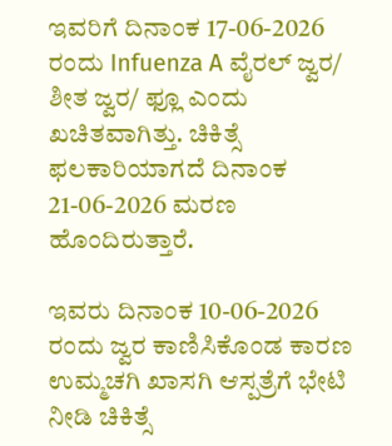ಇವರಿಗೆ ದಿನಾಂಕ 17-06-2026 ರಂದು Infuenza A ವೈರಲ್ ಜ್ವರ/ ಶೀತ ಜ್ವರ/ ಫ್ಲೂ ಎಂದು ಖಚಿತವಾಗಿತ್ತು. ಚಿಕಿತ್ಸೆ ಫಲಕಾರಿಯಾಗದೆ ದಿನಾಂಕ 21-06-2026 ಮರಣ ಹೊಂದಿರುತ್ತಾರೆ.

ಇವರು ದಿನಾಂಕ 10-06-2026 ರಂದು ಜ್ವರ ಕಾಣಿಸಿಕೊಂಡ ಕಾರಣ ಉಮ್ಮಚಗಿ ಖಾಸಗಿ ಆಸ್ಪತ್ರೆಗೆ ಭೇಟಿ ನೀಡಿ ಚಿಕಿತ್ಸೆ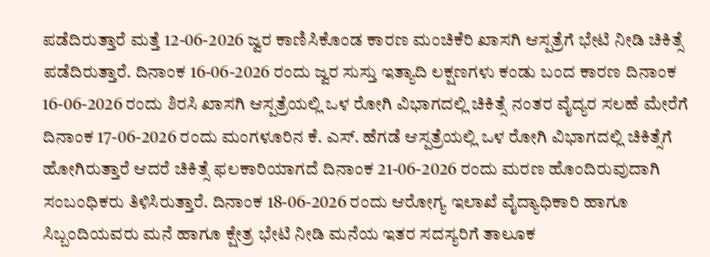ಪಡೆದಿರುತ್ತಾರೆ ಮತ್ತೆ 12-06-2026 ಜ್ವರ ಕಾಣಿಸಿಕೊಂಡ ಕಾರಣ ಮಂಚಿಕೆರಿ ಖಾಸಗಿ ಆಸ್ಪತ್ರೆಗೆ ಭೇಟಿ ನೀಡಿ ಚಿಕಿತ್ಸೆ ಪಡೆದಿರುತ್ತಾರೆ. ದಿನಾಂಕ 16-06-2026 ರಂದು ಜ್ವರ ಸುಸ್ತು ಇತ್ಯಾದಿ ಲಕ್ಷಣಗಳು ಕಂಡು ಬಂದ ಕಾರಣ ದಿನಾಂಕ 16-06-2026 ರಂದು ಶಿರಸಿ ಖಾಸಗಿ ಆಸ್ಪತ್ರೆಯಲ್ಲಿ ಒಳ ರೋಗಿ ವಿಭಾಗದಲ್ಲಿ ಚಿಕಿತ್ಸೆ ನಂತರ ವೈದ್ಯರ ಸಲಹೆ ಮೇರೆಗೆ ದಿನಾಂಕ 17-06-2026 ರಂದು ಮಂಗಳೂರಿನ ಕೆ. ಎಸ್. ಹೆಗಡೆ ಆಸ್ಪತ್ರೆಯಲ್ಲಿ ಒಳ ರೋಗಿ ವಿಭಾಗದಲ್ಲಿ ಚಿಕಿತ್ಸೆಗೆ ಹೋಗಿರುತ್ತಾರೆ ಆದರೆ ಚಿಕಿತ್ಸೆ ಫಲಕಾರಿಯಾಗದೆ ದಿನಾಂಕ 21-06-2026 ರಂದು ಮರಣ ಹೊಂದಿರುವುದಾಗಿ ಸಂಬಂಧಿಕರು ತಿಳಿಸಿರುತ್ತಾರೆ. ದಿನಾಂಕ 18-06-2026 ರಂದು ಆರೋಗ್ಯ ಇಲಾಖೆ ವೈದ್ಯಾಧಿಕಾರಿ ಹಾಗೂ ಸಿಬ್ಬಂದಿಯವರು ಮನೆ ಹಾಗೂ ಕ್ಷೇತ್ರ ಭೇಟಿ ನೀಡಿ ಮನೆಯ ಇತರ ಸದಸ್ಯರಿಗೆ ತಾಲೂಕ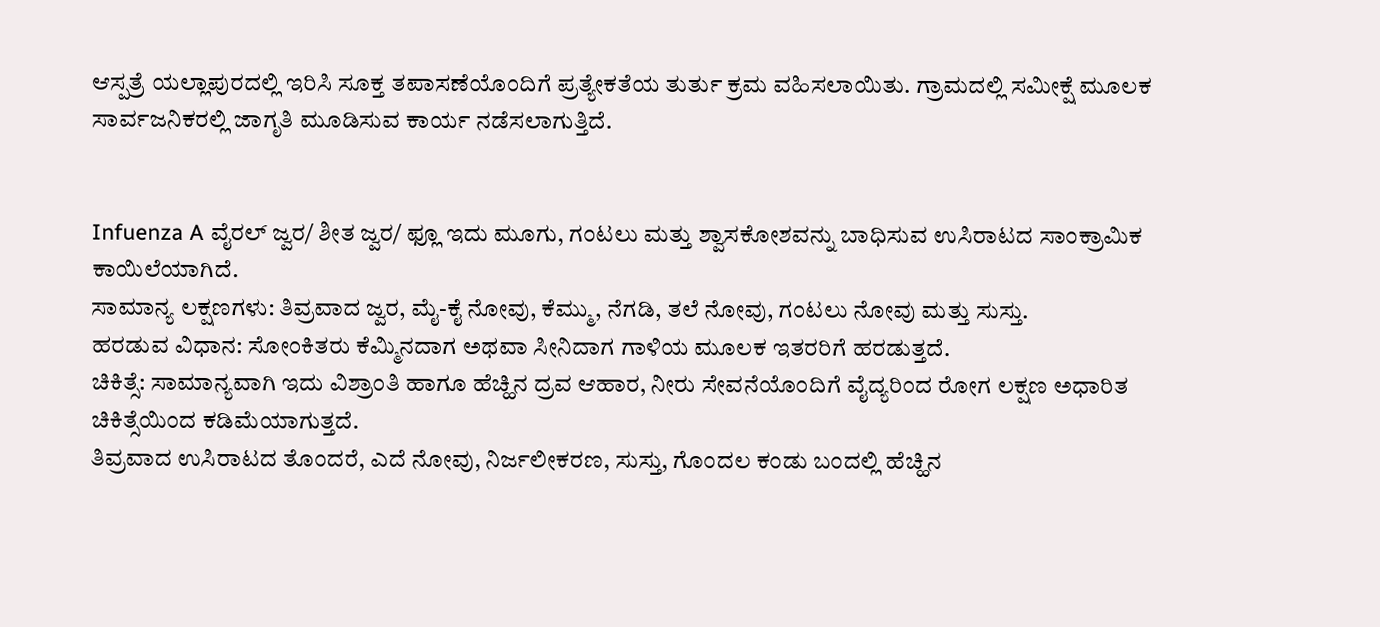ಆಸ್ಪತ್ರೆ ಯಲ್ಲಾಪುರದಲ್ಲಿ ಇರಿಸಿ ಸೂಕ್ತ ತಪಾಸಣೆಯೊಂದಿಗೆ ಪ್ರತ್ಯೇಕತೆಯ ತುರ್ತು ಕ್ರಮ ವಹಿಸಲಾಯಿತು. ಗ್ರಾಮದಲ್ಲಿ ಸಮೀಕ್ಷೆ ಮೂಲಕ ಸಾರ್ವಜನಿಕರಲ್ಲಿ ಜಾಗೃತಿ ಮೂಡಿಸುವ ಕಾರ್ಯ ನಡೆಸಲಾಗುತ್ತಿದೆ.


Infuenza A ವೈರಲ್ ಜ್ವರ/ ಶೀತ ಜ್ವರ/ ಫ್ಲೂ ಇದು ಮೂಗು, ಗಂಟಲು ಮತ್ತು ಶ್ವಾಸಕೋಶವನ್ನು ಬಾಧಿಸುವ ಉಸಿರಾಟದ ಸಾಂಕ್ರಾಮಿಕ ಕಾಯಿಲೆಯಾಗಿದೆ.
ಸಾಮಾನ್ಯ ಲಕ್ಷಣಗಳು: ತಿವ್ರವಾದ ಜ್ವರ, ಮೈ-ಕೈ ನೋವು, ಕೆಮ್ಮು, ನೆಗಡಿ, ತಲೆ ನೋವು, ಗಂಟಲು ನೋವು ಮತ್ತು ಸುಸ್ತು.
ಹರಡುವ ವಿಧಾನ: ಸೋಂಕಿತರು ಕೆಮ್ಮಿನದಾಗ ಅಥವಾ ಸೀನಿದಾಗ ಗಾಳಿಯ ಮೂಲಕ ಇತರರಿಗೆ ಹರಡುತ್ತದೆ.
ಚಿಕಿತ್ಸೆ: ಸಾಮಾನ್ಯವಾಗಿ ಇದು ವಿಶ್ರಾಂತಿ ಹಾಗೂ ಹೆಚ್ಹಿನ ದ್ರವ ಆಹಾರ, ನೀರು ಸೇವನೆಯೊಂದಿಗೆ ವೈದ್ಯರಿಂದ ರೋಗ ಲಕ್ಷಣ ಅಧಾರಿತ ಚಿಕಿತ್ಸೆಯಿಂದ ಕಡಿಮೆಯಾಗುತ್ತದೆ.
ತಿವ್ರವಾದ ಉಸಿರಾಟದ ತೊಂದರೆ, ಎದೆ ನೋವು, ನಿರ್ಜಲೀಕರಣ, ಸುಸ್ತು, ಗೊಂದಲ ಕಂಡು ಬಂದಲ್ಲಿ ಹೆಚ್ಹಿನ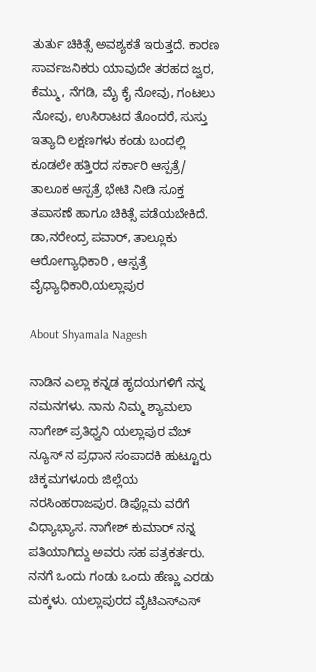ತುರ್ತು ಚಿಕಿತ್ಸೆ ಅವಶ್ಯಕತೆ ಇರುತ್ತದೆ. ಕಾರಣ ಸಾರ್ವಜನಿಕರು ಯಾವುದೇ ತರಹದ ಜ್ವರ, ಕೆಮ್ಮು, ನೆಗಡಿ, ಮೈ ಕೈ ನೋವು, ಗಂಟಲು ನೋವು, ಉಸಿರಾಟದ ತೊಂದರೆ, ಸುಸ್ತು ಇತ್ಯಾದಿ ಲಕ್ಷಣಗಳು ಕಂಡು ಬಂದಲ್ಲಿ ಕೂಡಲೇ ಹತ್ತಿರದ ಸರ್ಕಾರಿ ಆಸ್ಪತ್ರೆ/ ತಾಲೂಕ ಆಸ್ಪತ್ರೆ ಭೇಟಿ ನೀಡಿ ಸೂಕ್ತ ತಪಾಸಣೆ ಹಾಗೂ ಚಿಕಿತ್ಸೆ ಪಡೆಯಬೇಕಿದೆ. ಡಾ,ನರೇಂದ್ರ ಪವಾರ್, ತಾಲ್ಲೂಕು ಆರೋಗ್ಯಾಧಿಕಾರಿ , ಆಸ್ಪತ್ರೆ ವೈಧ್ಯಾಧಿಕಾರಿ,ಯಲ್ಲಾಪುರ

About Shyamala Nagesh

ನಾಡಿನ ಎಲ್ಲಾ ಕನ್ನಡ ಹೃದಯಗಳಿಗೆ ನನ್ನ ನಮನಗಳು. ನಾನು ನಿಮ್ಮ ಶ್ಯಾಮಲಾ ನಾಗೇಶ್ ಪ್ರತಿಧ್ವನಿ ಯಲ್ಲಾಪುರ ವೆಬ್ ನ್ಯೂಸ್ ನ ಪ್ರಧಾನ ಸಂಪಾದಕಿ ಹುಟ್ಟೂರು ಚಿಕ್ಕಮಗಳೂರು ಜಿಲ್ಲೆಯ ನರಸಿಂಹರಾಜಪುರ. ಡಿಪ್ಲೊಮ ವರೆಗೆ ವಿಧ್ಯಾಭ್ಯಾಸ. ನಾಗೇಶ್ ಕುಮಾರ್ ನನ್ನ ಪತಿಯಾಗಿದ್ದು ಅವರು ಸಹ ಪತ್ರಕರ್ತರು. ನನಗೆ ಒಂದು ಗಂಡು ಒಂದು ಹೆಣ್ಣು ಎರಡು ಮಕ್ಕಳು. ಯಲ್ಲಾಪುರದ ವೈಟಿಎಸ್ಎಸ್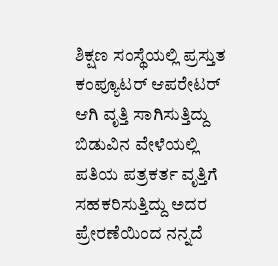ಶಿಕ್ಷಣ ಸಂಸ್ಥೆಯಲ್ಲಿ ಪ್ರಸ್ತುತ ಕಂಪ್ಯೂಟರ್ ಆಪರೇಟರ್ ಆಗಿ ವೃತ್ತಿ ಸಾಗಿಸುತ್ತಿದ್ದು ಬಿಡುವಿನ ವೇಳೆಯಲ್ಲಿ ಪತಿಯ ಪತ್ರಕರ್ತ ವೃತ್ತಿಗೆ ಸಹಕರಿಸುತ್ತಿದ್ದು ಅದರ ಪ್ರೇರಣೆಯಿಂದ ನನ್ನದೆ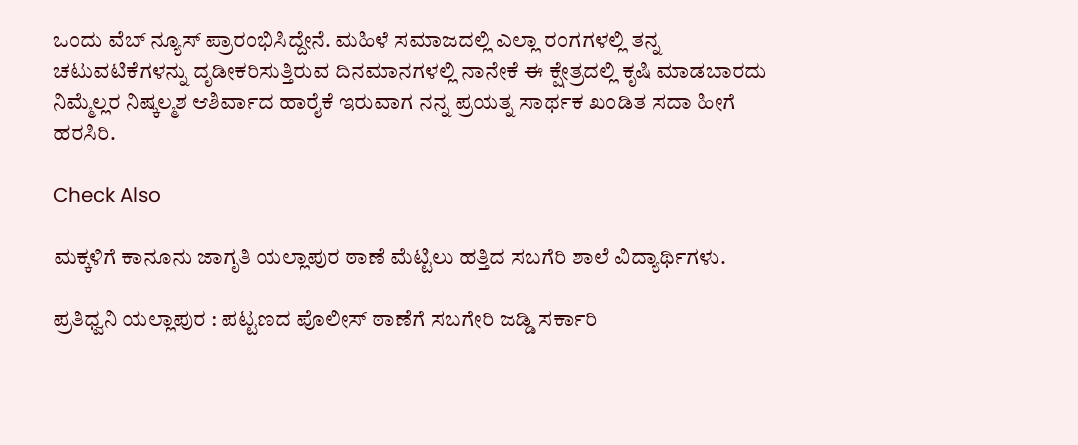ಒಂದು ವೆಬ್ ನ್ಯೂಸ್ ಪ್ರಾರಂಭಿಸಿದ್ದೇನೆ. ಮಹಿಳೆ ಸಮಾಜದಲ್ಲಿ ಎಲ್ಲಾ ರಂಗಗಳಲ್ಲಿ ತನ್ನ ಚಟುವಟಿಕೆಗಳನ್ನು ದೃಡೀಕರಿಸುತ್ತಿರುವ ದಿನಮಾನಗಳಲ್ಲಿ ನಾನೇಕೆ ಈ ಕ್ಷೇತ್ರದಲ್ಲಿ ಕೃಷಿ ಮಾಡಬಾರದು ನಿಮ್ಮೆಲ್ಲರ ನಿಷ್ಕಲ್ಮಶ ಆಶಿರ್ವಾದ ಹಾರೈಕೆ ಇರುವಾಗ ನನ್ನ ಪ್ರಯತ್ನ ಸಾರ್ಥಕ ಖಂಡಿತ ಸದಾ ಹೀಗೆ ಹರಸಿರಿ.

Check Also

ಮಕ್ಕಳಿಗೆ ಕಾನೂನು ಜಾಗೃತಿ ಯಲ್ಲಾಪುರ ಠಾಣೆ ಮೆಟ್ಟಿಲು ಹತ್ತಿದ ಸಬಗೆರಿ ಶಾಲೆ ವಿದ್ಯಾರ್ಥಿಗಳು.

ಪ್ರತಿಧ್ವನಿ ಯಲ್ಲಾಪುರ : ಪಟ್ಟಣದ ಪೊಲೀಸ್ ಠಾಣೆಗೆ ಸಬಗೇರಿ ಜಡ್ಡಿ ಸರ್ಕಾರಿ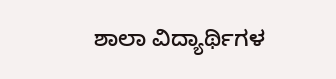ಶಾಲಾ ವಿದ್ಯಾರ್ಥಿಗಳ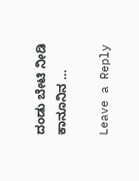ದಂಡು ಬೇಟಿ ನೀಡಿ ಕಾನೂನಿನ …

Leave a Reply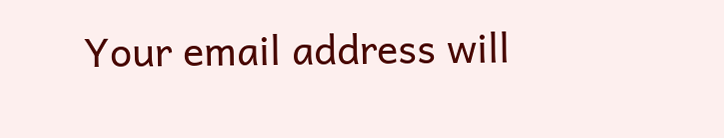Your email address will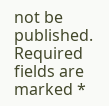not be published. Required fields are marked *